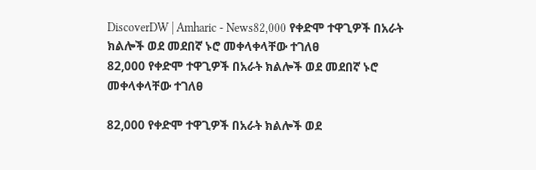DiscoverDW | Amharic - News82,000 የቀድሞ ተዋጊዎች በአራት ክልሎች ወደ መደበኛ ኑሮ መቀላቀላቸው ተገለፀ
82,000 የቀድሞ ተዋጊዎች በአራት ክልሎች ወደ መደበኛ ኑሮ መቀላቀላቸው ተገለፀ

82,000 የቀድሞ ተዋጊዎች በአራት ክልሎች ወደ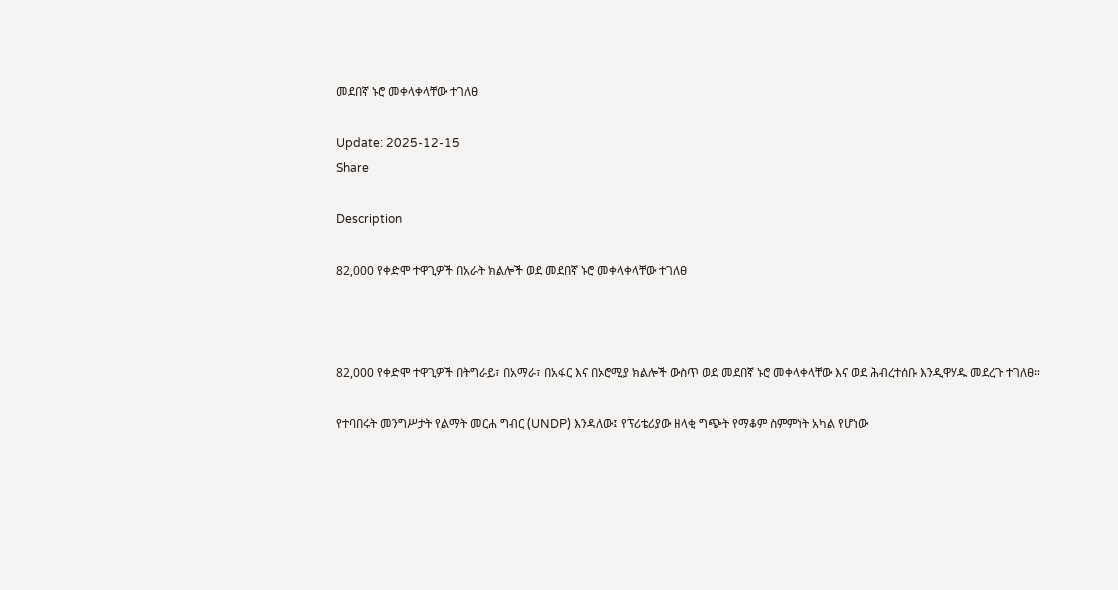መደበኛ ኑሮ መቀላቀላቸው ተገለፀ

Update: 2025-12-15
Share

Description

82,000 የቀድሞ ተዋጊዎች በአራት ክልሎች ወደ መደበኛ ኑሮ መቀላቀላቸው ተገለፀ



82,000 የቀድሞ ተዋጊዎች በትግራይ፣ በአማራ፣ በአፋር እና በኦሮሚያ ክልሎች ውስጥ ወደ መደበኛ ኑሮ መቀላቀላቸው እና ወደ ሕብረተሰቡ እንዲዋሃዱ መደረጉ ተገለፀ።

የተባበሩት መንግሥታት የልማት መርሐ ግብር (UNDP) እንዳለው፤ የፕሪቴሪያው ዘላቂ ግጭት የማቆም ስምምነት አካል የሆነው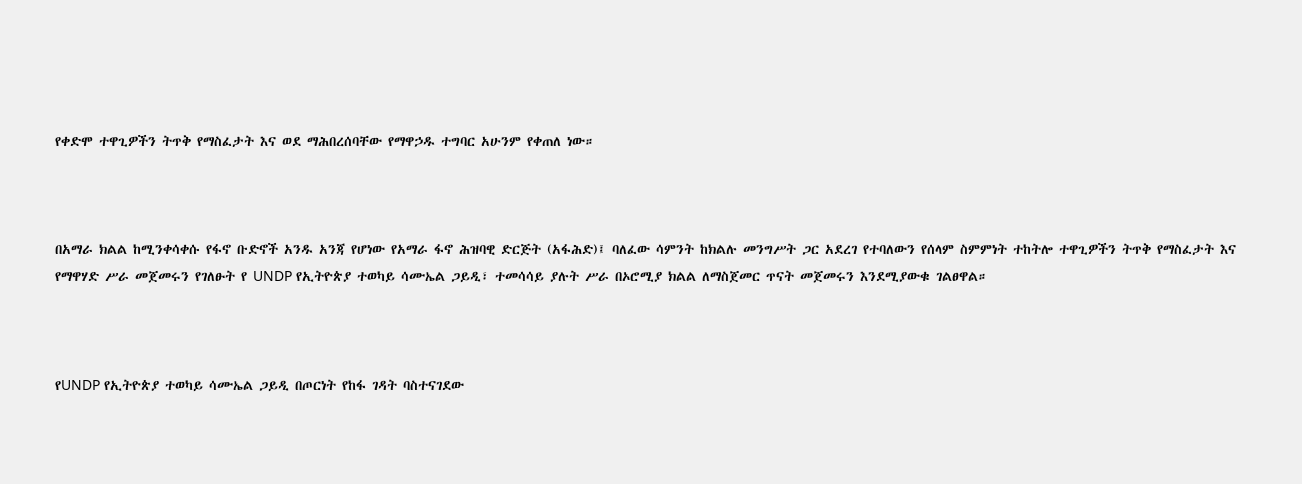የቀድሞ ተዋጊዎችን ትጥቅ የማስፈታት እና ወደ ማሕበረሰባቸው የማዋኃዱ ተግባር አሁንም የቀጠለ ነው።



በአማራ ክልል ከሚንቀሳቀሱ የፋኖ ቡድኖች አንዱ አንጃ የሆነው የአማራ ፋኖ ሕዝባዊ ድርጅት (አፋሕድ)፤ ባለፈው ሳምንት ከክልሉ መንግሥት ጋር አደረገ የተባለውን የሰላም ስምምነት ተከትሎ ተዋጊዎችን ትጥቅ የማስፈታት እና የማዋሃድ ሥራ መጀመሩን የገለፁት የ UNDP የኢትዮጵያ ተወካይ ሳሙኤል ጋይዲ፣ ተመሳሳይ ያሉት ሥራ በኦሮሚያ ክልል ለማስጀመር ጥናት መጀመሩን እንደሚያውቁ ገልፀዋል።



የUNDP የኢትዮጵያ ተወካይ ሳሙኤል ጋይዲ በጦርነት የከፋ ገዳት ባስተናገደው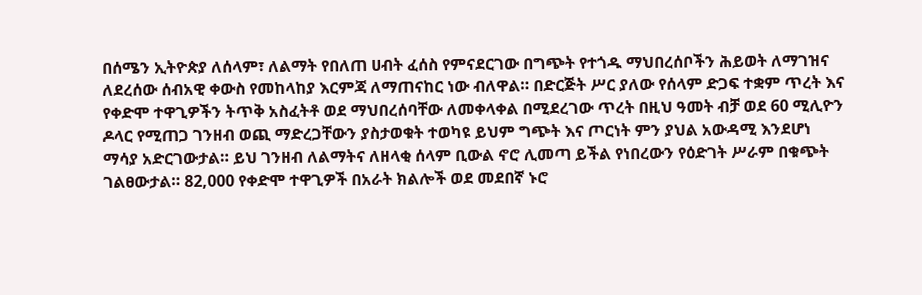በሰሜን ኢትዮጵያ ለሰላም፣ ለልማት የበለጠ ሀብት ፈሰስ የምናደርገው በግጭት የተጎዱ ማህበረሰቦችን ሕይወት ለማገዝና ለደረሰው ሰብአዊ ቀውስ የመከላከያ እርምጃ ለማጠናከር ነው ብለዋል። በድርጅት ሥር ያለው የሰላም ድጋፍ ተቋም ጥረት እና የቀድሞ ተዋጊዎችን ትጥቅ አስፈትቶ ወደ ማህበረሰባቸው ለመቀላቀል በሚደረገው ጥረት በዚህ ዓመት ብቻ ወደ 60 ሚሊዮን ዶላር የሚጠጋ ገንዘብ ወጪ ማድረጋቸውን ያስታወቁት ተወካዩ ይህም ግጭት እና ጦርነት ምን ያህል አውዳሚ እንደሆነ ማሳያ አድርገውታል። ይህ ገንዘብ ለልማትና ለዘላቂ ሰላም ቢውል ኖሮ ሊመጣ ይችል የነበረውን የዕድገት ሥራም በቁጭት ገልፀውታል። 82,000 የቀድሞ ተዋጊዎች በአራት ክልሎች ወደ መደበኛ ኑሮ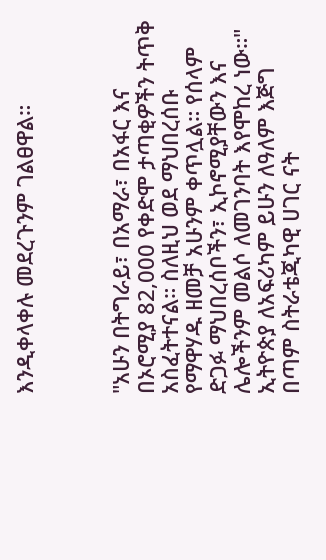እንዲቀላቀሉ መደረጉንም ገልፀዋል።



"አሁን በትግራይ፣ በአማራ፣ በአፋር እና በኦሮሚያ 82,000 የቀድሞ ታጣቂዎችን ትጥቅ አስፈትተናል። ስለዚህ ወደ ማህበረሰቡ የማዋሃዱ ዘመቻ አሁንም ቀጥሏል። የሰላም ድጋፉ ማህበረሰቦችን፣ ኢኮኖሚያቸውን እና ሌሎችንም መልሶ ለመገንባት እየሞከረ ነው።" ኢትዮጵያ ለአፍሪካም ይሁን ለዓለም እጅግ በጣም ስትራቴጂካዊ ሀገር ናት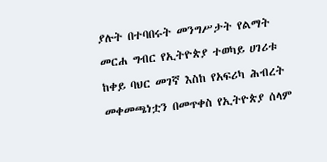ያሉት በተባበሩት መንግሥታት የልማት መርሐ ግብር የኢትዮጵያ ተወካይ ሀገሪቱ ከቀይ ባህር መገኛ እስከ የአፍሪካ ሕብረት መቀመጫነቷን በመጥቀስ የኢትዮጵያ ሰላም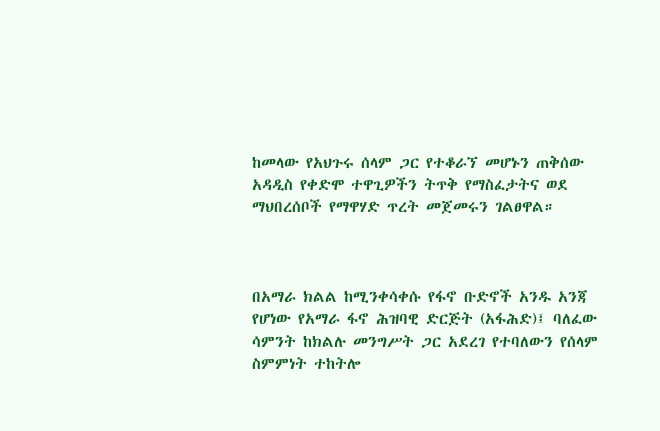ከመላው የአህጉሩ ሰላም ጋር የተቆራኘ መሆኑን ጠቅሰው አዳዲስ የቀድሞ ተዋጊዎችን ትጥቅ የማስፈታትና ወደ ማህበረሰቦች የማዋሃድ ጥረት መጀመሩን ገልፀዋል።



በአማራ ክልል ከሚንቀሳቀሱ የፋኖ ቡድኖች አንዱ አንጃ የሆነው የአማራ ፋኖ ሕዝባዊ ድርጅት (አፋሕድ)፤ ባለፈው ሳምንት ከክልሉ መንግሥት ጋር አደረገ የተባለውን የሰላም ስምምነት ተከትሎ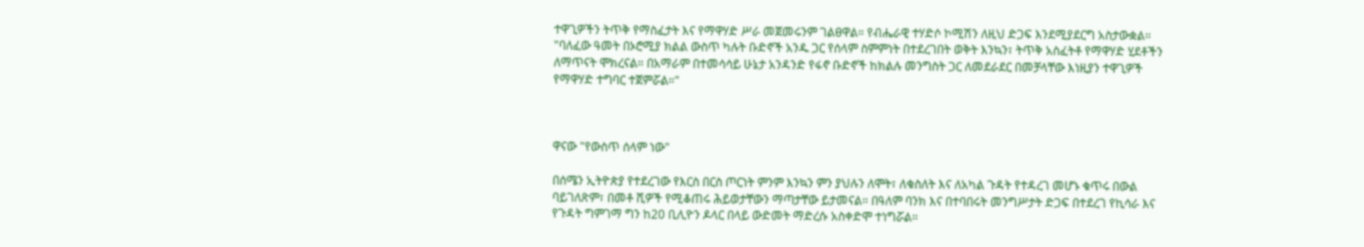ተዋጊዎችን ትጥቅ የማስፈታት እና የማዋሃድ ሥራ መጀመሩንም ገልፀዋል። የብሔራዊ ተሃድሶ ኮሚሽን ለዚህ ድጋፍ እንደሚያደርግ አስታውቋል። "ባለፈው ዓመት በኦሮሚያ ክልል ውስጥ ካሉት ቡድኖች አንዱ ጋር የሰላም ስምምነት በተደረገበት ወቅት እንኳን፣ ትጥቅ አስፈትቶ የማዋሃድ ሂደቶችን ለማጥናት ሞክረናል። በአማራም በተመሳሳይ ሁኔታ አንዳንድ የፋኖ ቡድኖች ከክልሉ መንግስት ጋር ለመደራደር በመቻላቸው እነዚያን ተዋጊዎች የማዋሃድ ተግባር ተጀምሯል።"



ዋናው "የውስጥ ሰላም ነው"

በሰሜን ኢትዮጵያ የተደረገው የእርስ በርስ ጦርነት ምንም እንኳን ምን ያህሉን ለሞት፣ ለቁስለት እና ለአካል ጉዳት የተዳረገ መሆኑ ቁጥሩ በውል ባይገለጽም፣ በመቶ ሺዎች የሚቆጠሩ ሕይወታቸውን ማጣታቸው ይታመናል። በዓለም ባንክ እና በተባበሩት መንግሥታት ድጋፍ በተደረገ የኪሳራ እና የጉዳት ግምገማ ግን ከ20 ቢሊዮን ዶላር በላይ ውድመት ማድረሱ አስቀድሞ ተነግሯል።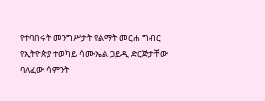የተባበሩት መንግሥታት የልማት መርሐ ግብር የኢትዮጵያ ተወካይ ሳሙኤል ጋይዲ ድርጅታቸው ባለፈው ሳምንት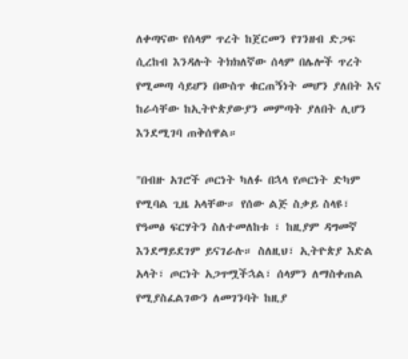ለቀጣናው የሰላም ጥረት ከጀርመን የገንዘብ ድጋፍ ሲረከብ እንዳሉት ትክክለኛው ሰላም በሌሎች ጥረት የሚመጣ ሳይሆን በውስጥ ቁርጠኝነት መሆን ያለበት እና ከራሳቸው ከኢትዮጵያውያን መምጣት ያለበት ሊሆን እንደሚገባ ጠቅሰዋል።

"በብዙ አገሮች ጦርነት ካለፉ በኋላ የጦርነት ድካም የሚባል ጊዜ አላቸው። የሰው ልጅ ስቃይ ስላዩ፣ የዓመፅ ፍርሃትን ስለተመለከቱ ፣ ከዚያም ዳግመኛ እንደማይደገም ይናገራሉ። ስለዚህ፣ ኢትዮጵያ እድል አላት፣ ጦርነት አጋጥሟችኋል፣ ሰላምን ለማስቀጠል የሚያስፈልገውን ለመገንባት ከዚያ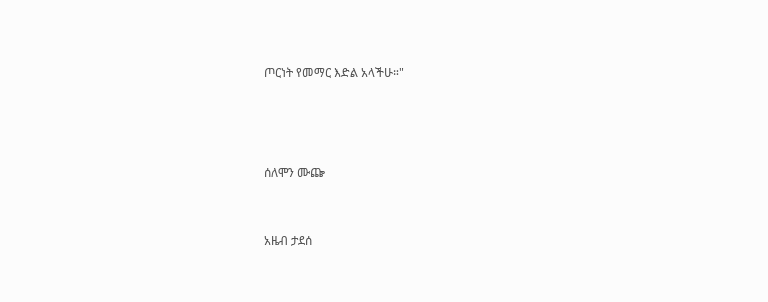ጦርነት የመማር እድል አላችሁ።"





ሰለሞን ሙጬ



አዜብ ታደሰ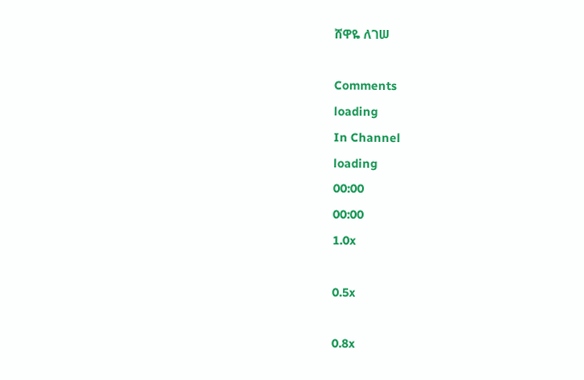ሸዋዬ ለገሠ

Comments
loading
In Channel
loading
00:00
00:00
1.0x

0.5x

0.8x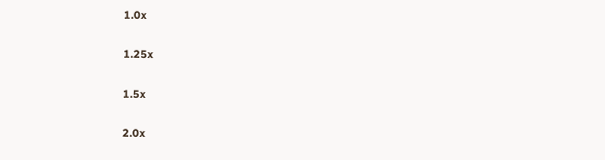1.0x

1.25x

1.5x

2.0x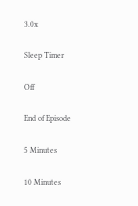3.0x

Sleep Timer

Off

End of Episode

5 Minutes

10 Minutes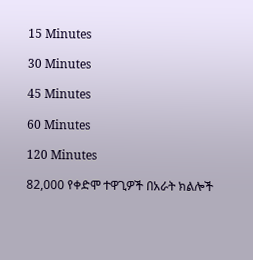15 Minutes

30 Minutes

45 Minutes

60 Minutes

120 Minutes

82,000 የቀድሞ ተዋጊዎች በአራት ክልሎች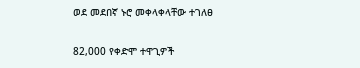ወደ መደበኛ ኑሮ መቀላቀላቸው ተገለፀ

82,000 የቀድሞ ተዋጊዎች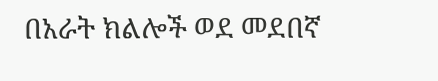በአራት ክልሎች ወደ መደበኛ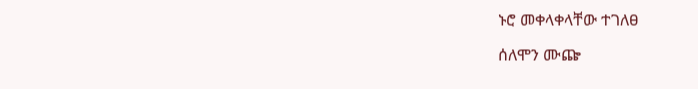ኑሮ መቀላቀላቸው ተገለፀ

ሰለሞን ሙጬ